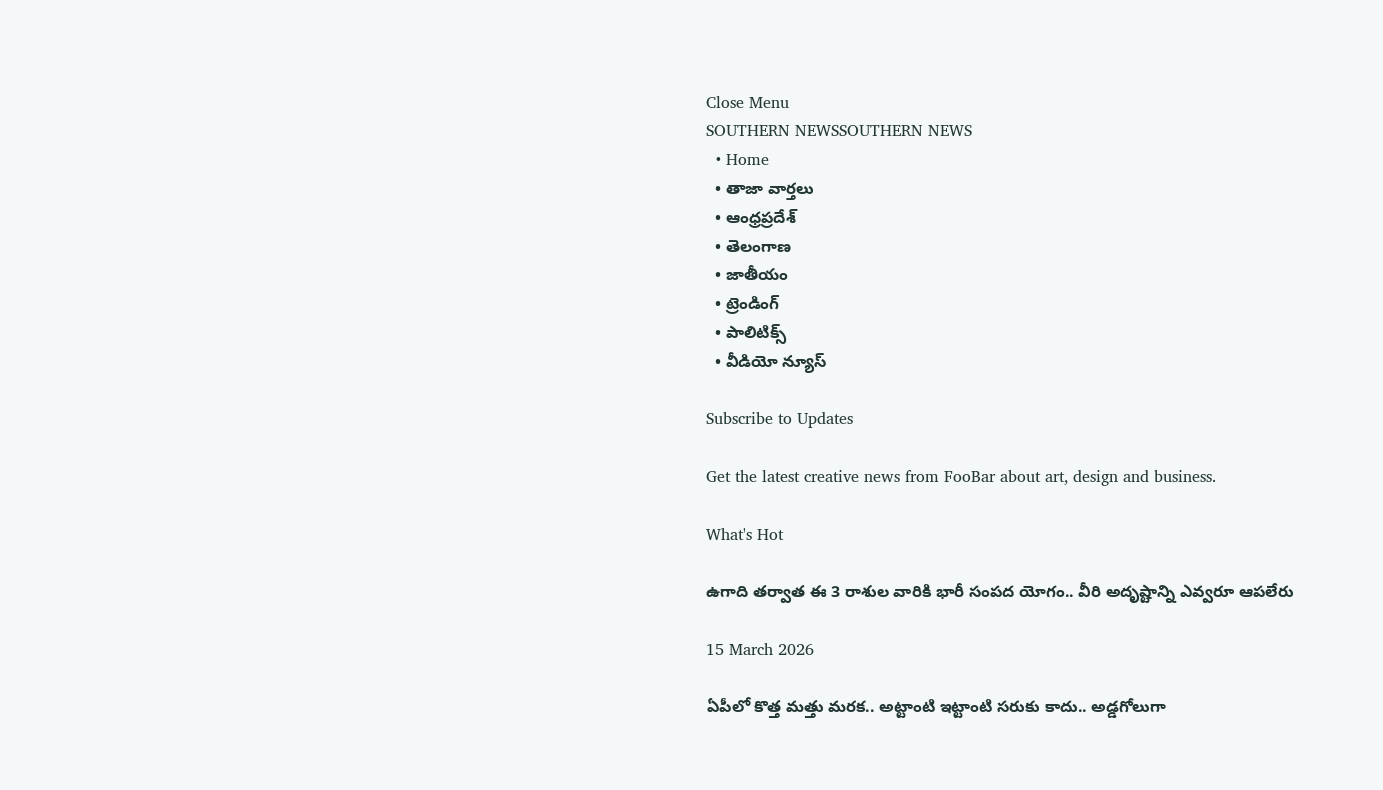Close Menu
SOUTHERN NEWSSOUTHERN NEWS
  • Home
  • తాజా వార్తలు
  • ఆంధ్రప్రదేశ్
  • తెలంగాణ
  • జాతీయం
  • ట్రెండింగ్
  • పాలిటిక్స్
  • వీడియో న్యూస్

Subscribe to Updates

Get the latest creative news from FooBar about art, design and business.

What's Hot

ఉగాది తర్వాత ఈ 3 రాశుల వారికి భారీ సంపద యోగం.. వీరి అదృష్టాన్ని ఎవ్వరూ ఆపలేరు

15 March 2026

ఏపీలో కొత్త మత్తు మరక.. అట్టాంటి ఇట్టాంటి సరుకు కాదు.. అడ్డగోలుగా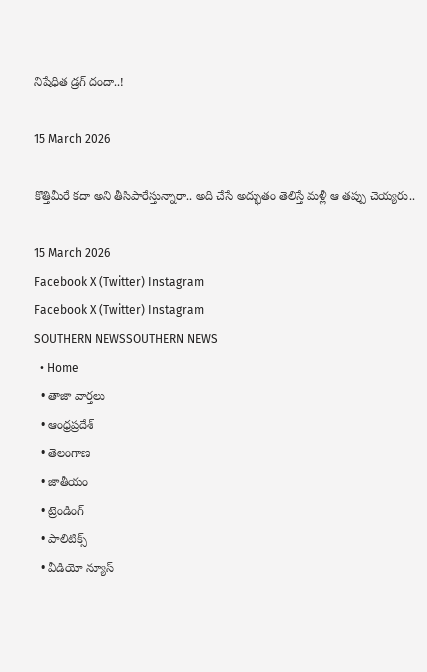నిషేధిత డ్రగ్‌ దందా..!

15 March 2026

కొత్తిమీరే కదా అని తీసిపారేస్తున్నారా.. అది చేసే అద్భుతం తెలిస్తే మళ్లీ ఆ తప్పు చెయ్యరు..

15 March 2026
Facebook X (Twitter) Instagram
Facebook X (Twitter) Instagram
SOUTHERN NEWSSOUTHERN NEWS
  • Home
  • తాజా వార్తలు
  • ఆంధ్రప్రదేశ్
  • తెలంగాణ
  • జాతీయం
  • ట్రెండింగ్
  • పాలిటిక్స్
  • వీడియో న్యూస్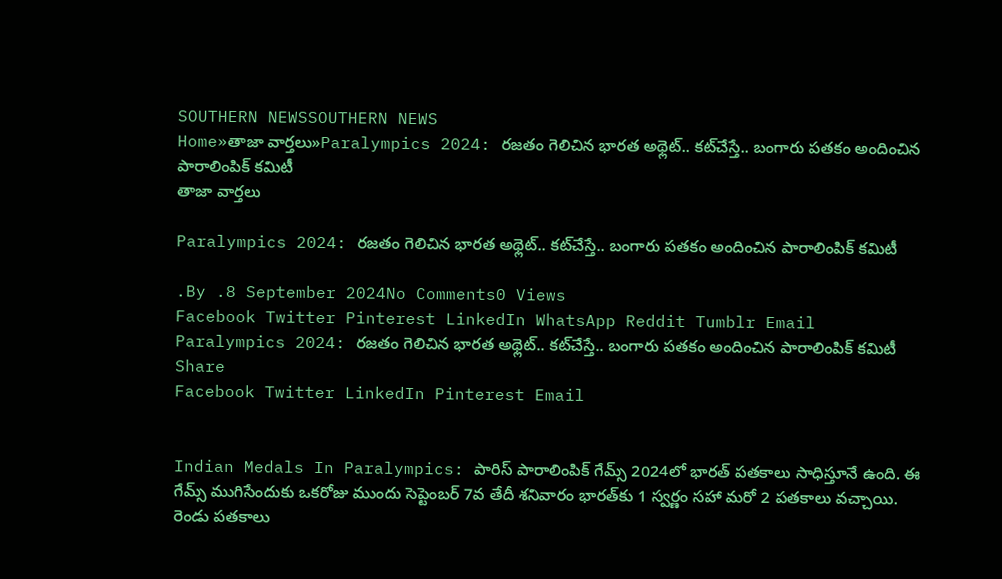SOUTHERN NEWSSOUTHERN NEWS
Home»తాజా వార్తలు»Paralympics 2024: రజతం గెలిచిన భారత అథ్లెట్.. కట్‌చేస్తే.. బంగారు పతకం అందించిన పారాలింపిక్ కమిటీ
తాజా వార్తలు

Paralympics 2024: రజతం గెలిచిన భారత అథ్లెట్.. కట్‌చేస్తే.. బంగారు పతకం అందించిన పారాలింపిక్ కమిటీ

.By .8 September 2024No Comments0 Views
Facebook Twitter Pinterest LinkedIn WhatsApp Reddit Tumblr Email
Paralympics 2024: రజతం గెలిచిన భారత అథ్లెట్.. కట్‌చేస్తే.. బంగారు పతకం అందించిన పారాలింపిక్ కమిటీ
Share
Facebook Twitter LinkedIn Pinterest Email


Indian Medals In Paralympics: పారిస్ పారాలింపిక్ గేమ్స్ 2024లో భారత్ పతకాలు సాధిస్తూనే ఉంది. ఈ గేమ్స్ ముగిసేందుకు ఒకరోజు ముందు సెప్టెంబర్ 7వ తేదీ శనివారం భారత్‌కు 1 స్వర్ణం సహా మరో 2 పతకాలు వచ్చాయి. రెండు పతకాలు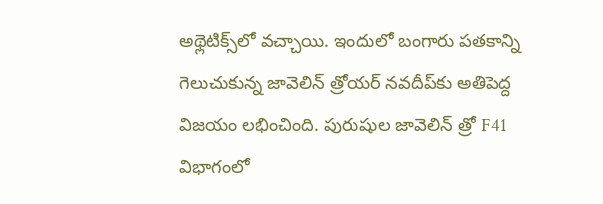అథ్లెటిక్స్‌లో వచ్చాయి. ఇందులో బంగారు పతకాన్ని గెలుచుకున్న జావెలిన్ త్రోయర్ నవదీప్‌కు అతిపెద్ద విజయం లభించింది. పురుషుల జావెలిన్ త్రో F41 విభాగంలో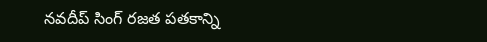నవదీప్ సింగ్ రజత పతకాన్ని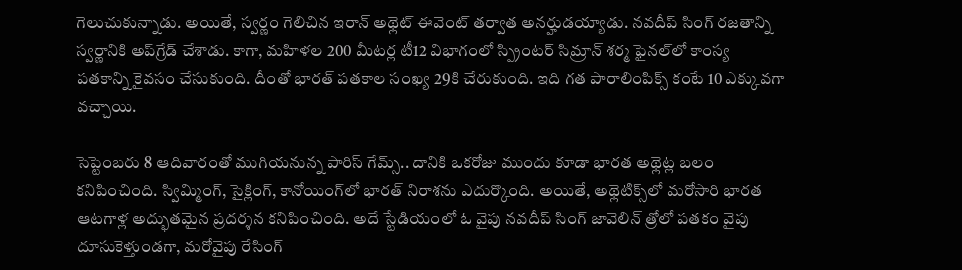గెలుచుకున్నాడు. అయితే, స్వర్ణం గెలిచిన ఇరాన్ అథ్లెట్ ఈవెంట్ తర్వాత అనర్హుడయ్యాడు. నవదీప్ సింగ్ రజతాన్ని స్వర్ణానికి అప్‌గ్రేడ్ చేశాడు. కాగా, మహిళల 200 మీటర్ల టీ12 విభాగంలో స్ప్రింటర్‌ సిమ్రాన్‌ శర్మ ఫైనల్‌లో కాంస్య పతకాన్ని కైవసం చేసుకుంది. దీంతో భారత్ పతకాల సంఖ్య 29కి చేరుకుంది. ఇది గత పారాలింపిక్స్ కంటే 10 ఎక్కువగా వచ్చాయి.

సెప్టెంబరు 8 ఆదివారంతో ముగియనున్న పారిస్‌ గేమ్స్‌.. దానికి ఒకరోజు ముందు కూడా భారత అథ్లెట్ల బలం కనిపించింది. స్విమ్మింగ్, సైక్లింగ్, కానోయింగ్‌లో భారత్ నిరాశను ఎదుర్కొంది. అయితే, అథ్లెటిక్స్‌లో మరోసారి భారత ఆటగాళ్ల అద్భుతమైన ప్రదర్శన కనిపించింది. అదే స్టేడియంలో ఓ వైపు నవదీప్ సింగ్ జావెలిన్ త్రోలో పతకం వైపు దూసుకెళ్తుండగా, మరోవైపు రేసింగ్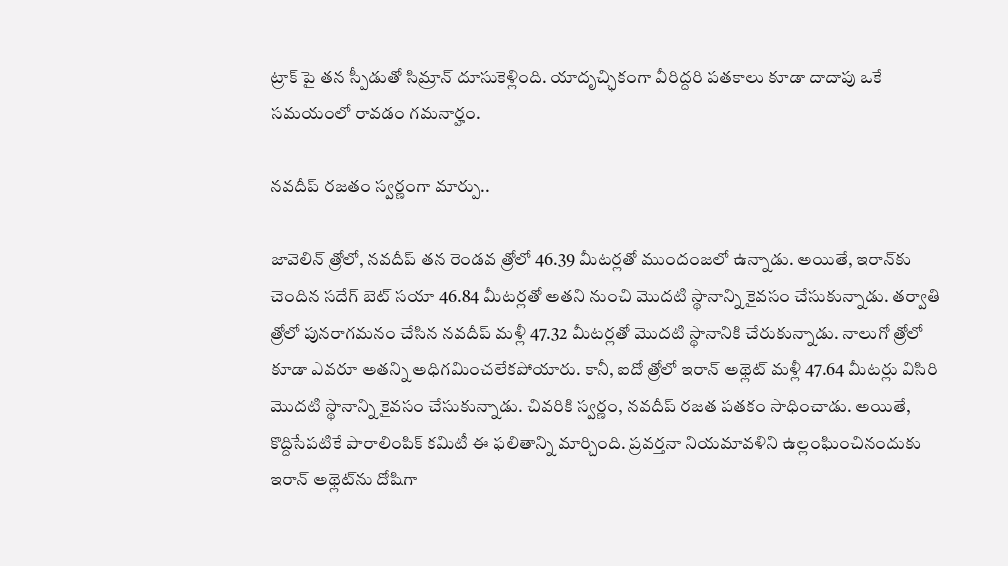ట్రాక్ పై తన స్పీడుతో సిమ్రాన్ దూసుకెళ్లింది. యాదృచ్ఛికంగా వీరిద్దరి పతకాలు కూడా దాదాపు ఒకే సమయంలో రావడం గమనార్హం.

నవదీప్ రజతం స్వర్ణంగా మార్పు..

జావెలిన్ త్రోలో, నవదీప్ తన రెండవ త్రోలో 46.39 మీటర్లతో ముందంజలో ఉన్నాడు. అయితే, ఇరాన్‌కు చెందిన సదేగ్ బెట్ సయా 46.84 మీటర్లతో అతని నుంచి మొదటి స్థానాన్ని కైవసం చేసుకున్నాడు. తర్వాతి త్రోలో పునరాగమనం చేసిన నవదీప్ మళ్లీ 47.32 మీటర్లతో మొదటి స్థానానికి చేరుకున్నాడు. నాలుగో త్రోలో కూడా ఎవరూ అతన్ని అధిగమించలేకపోయారు. కానీ, ఐదో త్రోలో ఇరాన్ అథ్లెట్ మళ్లీ 47.64 మీటర్లు విసిరి మొదటి స్థానాన్ని కైవసం చేసుకున్నాడు. చివరికి స్వర్ణం, నవదీప్ రజత పతకం సాధించాడు. అయితే, కొద్దిసేపటికే పారాలింపిక్ కమిటీ ఈ ఫలితాన్ని మార్చింది. ప్రవర్తనా నియమావళిని ఉల్లంఘించినందుకు ఇరాన్ అథ్లెట్‌ను దోషిగా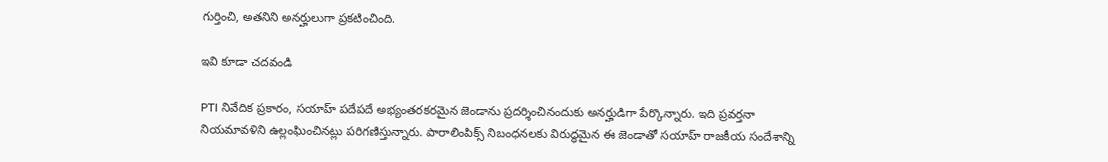గుర్తించి, అతనిని అనర్హులుగా ప్రకటించింది.

ఇవి కూడా చదవండి

PTI నివేదిక ప్రకారం, సయాహ్ పదేపదే అభ్యంతరకరమైన జెండాను ప్రదర్శించినందుకు అనర్హుడిగా పేర్కొన్నారు. ఇది ప్రవర్తనా నియమావళిని ఉల్లంఘించినట్లు పరిగణిస్తున్నారు. పారాలింపిక్స్ నిబంధనలకు విరుద్ధమైన ఈ జెండాతో సయాహ్ రాజకీయ సందేశాన్ని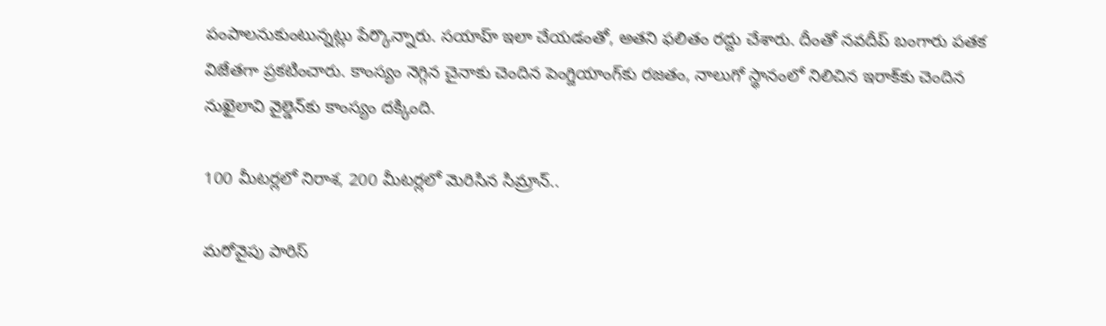పంపాలనుకుంటున్నట్లు పేర్కొన్నారు. సయాహ్ ఇలా చేయడంతో, అతని ఫలితం రద్దు చేశారు. దీంతో నవదీప్ బంగారు పతక విజేతగా ప్రకటించారు. కాంస్యం నెగ్గిన చైనాకు చెందిన పెంగ్జియాంగ్‌కు రజతం, నాలుగో స్థానంలో నిలిచిన ఇరాక్‌కు చెందిన నుఖైలావి వైల్డెన్‌కు కాంస్యం దక్కింది.

100 మీటర్లలో నిరాశ, 200 మీటర్లలో మెరిసిన సిమ్రాన్..

మరోవైపు పారిస్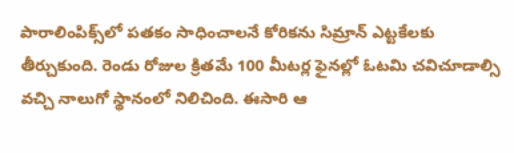పారాలింపిక్స్‌లో పతకం సాధించాలనే కోరికను సిమ్రాన్ ఎట్టకేలకు తీర్చుకుంది. రెండు రోజుల క్రితమే 100 మీటర్ల ఫైనల్లో ఓటమి చవిచూడాల్సి వచ్చి నాలుగో స్థానంలో నిలిచింది. ఈసారి ఆ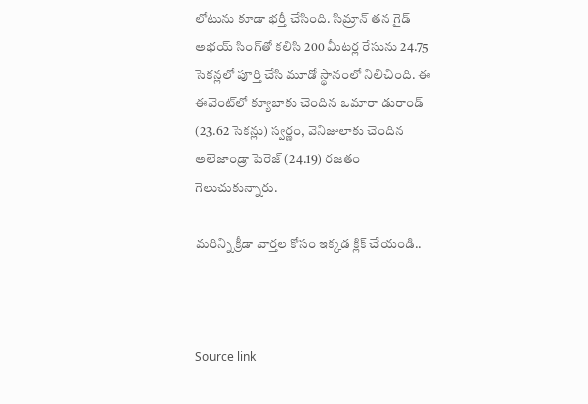లోటును కూడా భర్తీ చేసింది. సిమ్రాన్ తన గైడ్ అభయ్ సింగ్‌తో కలిసి 200 మీటర్ల రేసును 24.75 సెకన్లలో పూర్తి చేసి మూడో స్థానంలో నిలిచింది. ఈ ఈవెంట్‌లో క్యూబాకు చెందిన ఒమారా డురాండ్ (23.62 సెకన్లు) స్వర్ణం, వెనిజులాకు చెందిన అలెజాండ్రా పెరెజ్ (24.19) రజతం గెలుచుకున్నారు.

మరిన్ని క్రీడా వార్తల కోసం ఇక్కడ క్లిక్ చేయండి..



Source link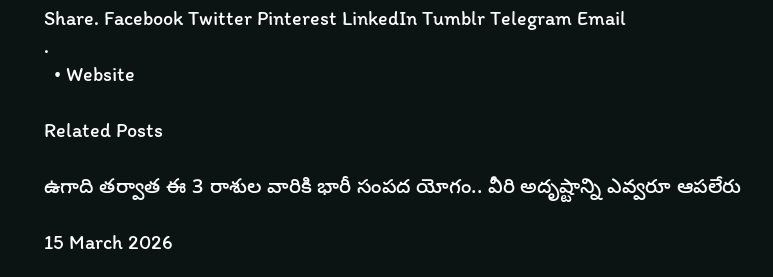Share. Facebook Twitter Pinterest LinkedIn Tumblr Telegram Email
.
  • Website

Related Posts

ఉగాది తర్వాత ఈ 3 రాశుల వారికి భారీ సంపద యోగం.. వీరి అదృష్టాన్ని ఎవ్వరూ ఆపలేరు

15 March 2026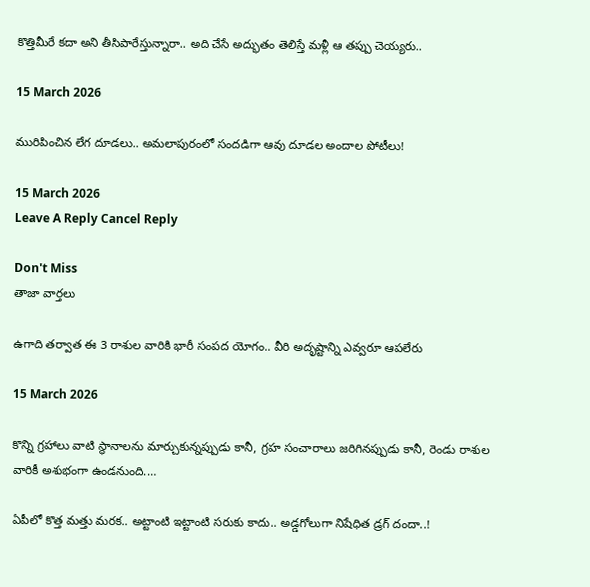కొత్తిమీరే కదా అని తీసిపారేస్తున్నారా.. అది చేసే అద్భుతం తెలిస్తే మళ్లీ ఆ తప్పు చెయ్యరు..

15 March 2026

మురిపించిన లేగ దూడలు.. అమలాపురంలో సందడిగా ఆవు దూడల అందాల పోటీలు!

15 March 2026
Leave A Reply Cancel Reply

Don't Miss
తాజా వార్తలు

ఉగాది తర్వాత ఈ 3 రాశుల వారికి భారీ సంపద యోగం.. వీరి అదృష్టాన్ని ఎవ్వరూ ఆపలేరు

15 March 2026

కొన్ని గ్రహాలు వాటి స్థానాలను మార్చుకున్నప్పుడు కానీ, గ్రహ సంచారాలు జరిగినప్పుడు కానీ, రెండు రాశుల వారికీ అశుభంగా ఉండనుంది.…

ఏపీలో కొత్త మత్తు మరక.. అట్టాంటి ఇట్టాంటి సరుకు కాదు.. అడ్డగోలుగా నిషేధిత డ్రగ్‌ దందా..!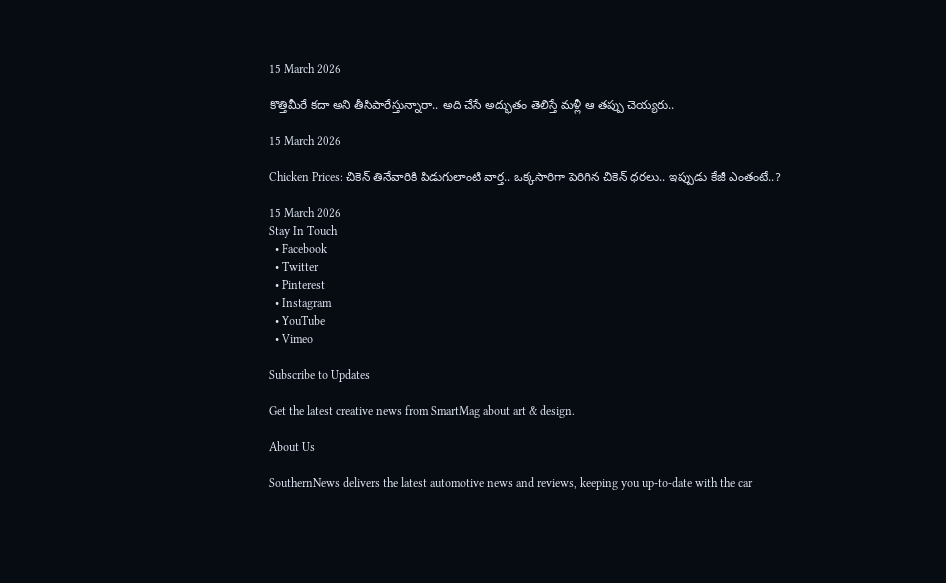15 March 2026

కొత్తిమీరే కదా అని తీసిపారేస్తున్నారా.. అది చేసే అద్భుతం తెలిస్తే మళ్లీ ఆ తప్పు చెయ్యరు..

15 March 2026

Chicken Prices: చికెన్ తినేవారికి పిడుగులాంటి వార్త.. ఒక్కసారిగా పెరిగిన చికెన్ ధరలు.. ఇప్పుడు కేజీ ఎంతంటే..?

15 March 2026
Stay In Touch
  • Facebook
  • Twitter
  • Pinterest
  • Instagram
  • YouTube
  • Vimeo

Subscribe to Updates

Get the latest creative news from SmartMag about art & design.

About Us

SouthernNews delivers the latest automotive news and reviews, keeping you up-to-date with the car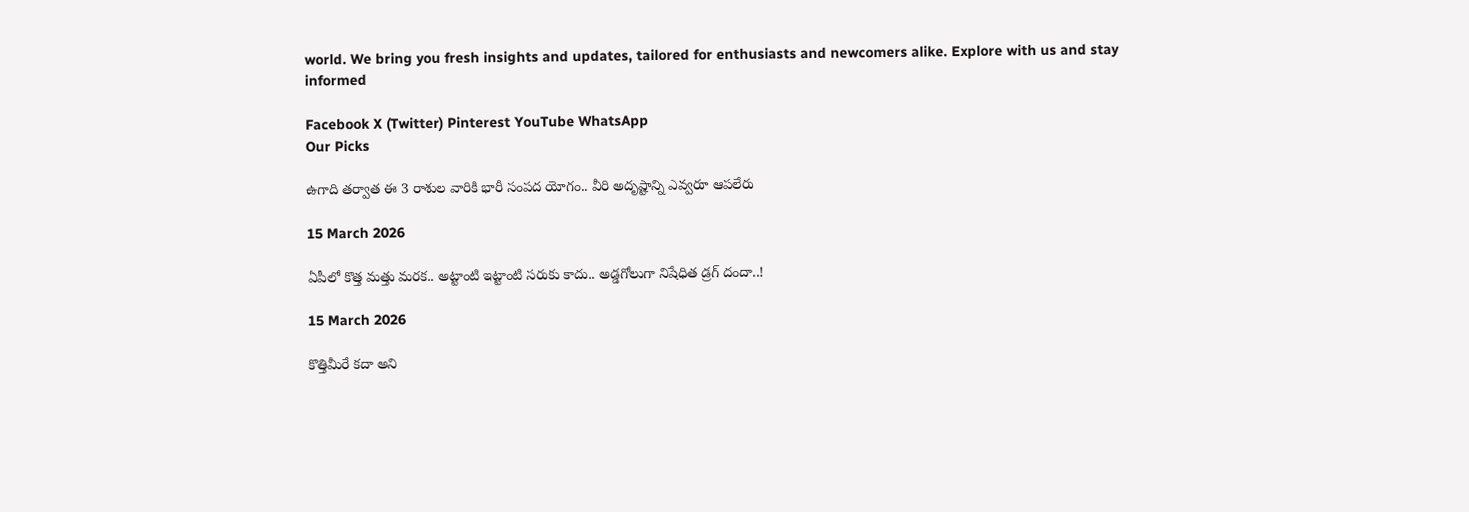world. We bring you fresh insights and updates, tailored for enthusiasts and newcomers alike. Explore with us and stay informed

Facebook X (Twitter) Pinterest YouTube WhatsApp
Our Picks

ఉగాది తర్వాత ఈ 3 రాశుల వారికి భారీ సంపద యోగం.. వీరి అదృష్టాన్ని ఎవ్వరూ ఆపలేరు

15 March 2026

ఏపీలో కొత్త మత్తు మరక.. అట్టాంటి ఇట్టాంటి సరుకు కాదు.. అడ్డగోలుగా నిషేధిత డ్రగ్‌ దందా..!

15 March 2026

కొత్తిమీరే కదా అని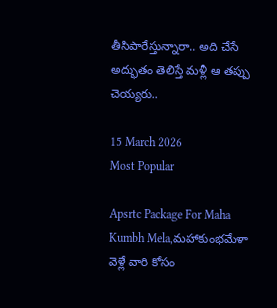తీసిపారేస్తున్నారా.. అది చేసే అద్భుతం తెలిస్తే మళ్లీ ఆ తప్పు చెయ్యరు..

15 March 2026
Most Popular

Apsrtc Package For Maha Kumbh Mela,మహాకుంభమేళా వెళ్లే వారి కోసం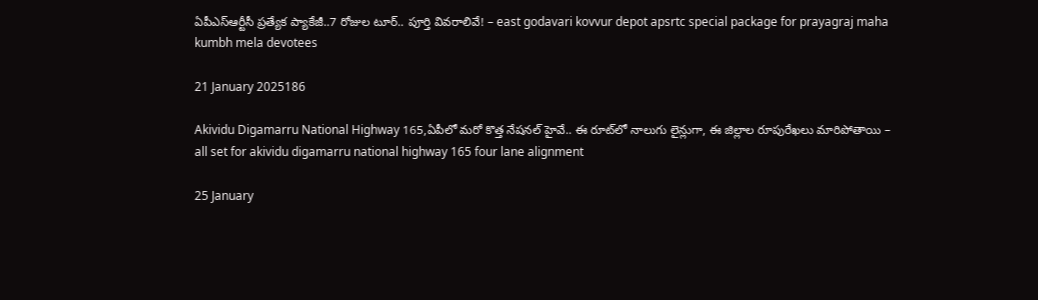ఏపీఎస్ఆర్టీసీ ప్రత్యేక ప్యాకేజీ..7 రోజుల టూర్.. పూర్తి వివరాలివే! – east godavari kovvur depot apsrtc special package for prayagraj maha kumbh mela devotees

21 January 2025186

Akividu Digamarru National Highway 165,ఏపీలో మరో కొత్త నేషనల్ హైవే.. ఈ రూట్‌లో నాలుగు లైన్లుగా, ఈ జిల్లాల రూపురేఖలు మారిపోతాయి – all set for akividu digamarru national highway 165 four lane alignment

25 January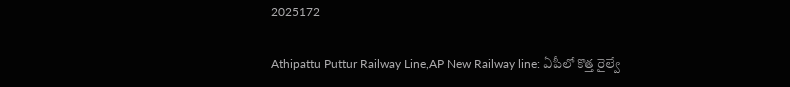2025172

Athipattu Puttur Railway Line,AP New Railway line: ఏపీలో కొత్త రైల్వే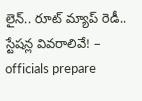లైన్.. రూట్ మ్యాప్ రెడీ.. స్టేషన్ల వివరాలివే! – officials prepare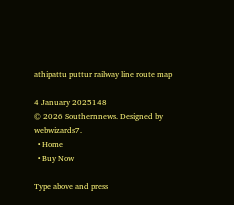athipattu puttur railway line route map

4 January 2025148
© 2026 Southernnews. Designed by webwizards7.
  • Home
  • Buy Now

Type above and press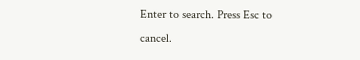Enter to search. Press Esc to cancel.